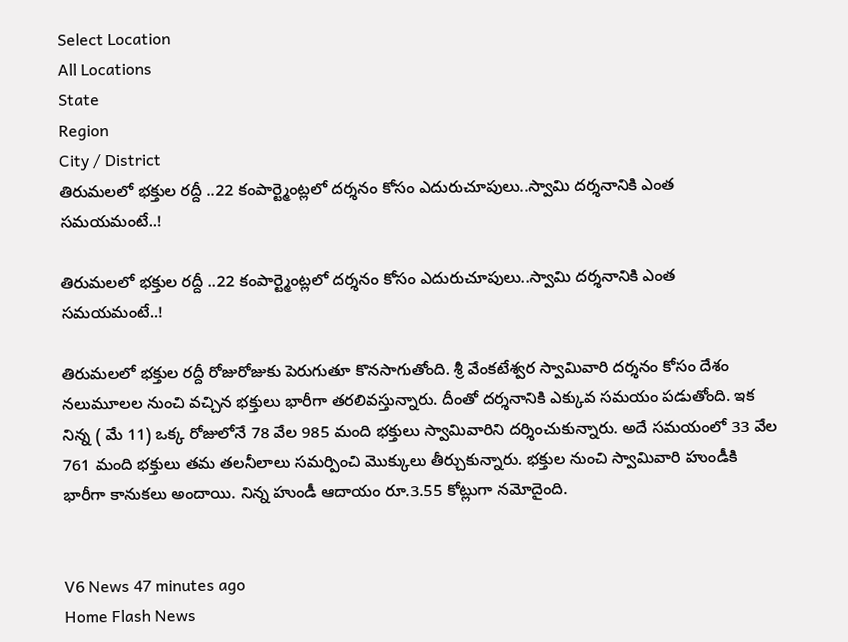Select Location
All Locations
State
Region
City / District
తిరుమలలో భక్తుల రద్దీ ..22 కంపార్ట్మెంట్లలో దర్శనం కోసం ఎదురుచూపులు..స్వామి దర్శనానికి ఎంత సమయమంటే..!

తిరుమలలో భక్తుల రద్దీ ..22 కంపార్ట్మెంట్లలో దర్శనం కోసం ఎదురుచూపులు..స్వామి దర్శనానికి ఎంత సమయమంటే..!

తిరుమలలో భక్తుల రద్దీ రోజురోజుకు పెరుగుతూ కొనసాగుతోంది. శ్రీ వేంకటేశ్వర స్వామివారి దర్శనం కోసం దేశం నలుమూలల నుంచి వచ్చిన భక్తులు భారీగా తరలివస్తున్నారు. దీంతో దర్శనానికి ఎక్కువ సమయం పడుతోంది. ఇక నిన్న ( మే 11) ఒక్క రోజులోనే 78 వేల 985 మంది భక్తులు స్వామివారిని దర్శించుకున్నారు. అదే సమయంలో 33 వేల 761 మంది భక్తులు తమ తలనీలాలు సమర్పించి మొక్కులు తీర్చుకున్నారు. భక్తుల నుంచి స్వామివారి హుండీకి భారీగా కానుకలు అందాయి. నిన్న హుండీ ఆదాయం రూ.3.55 కోట్లుగా నమోదైంది.


V6 News 47 minutes ago
Home Flash News